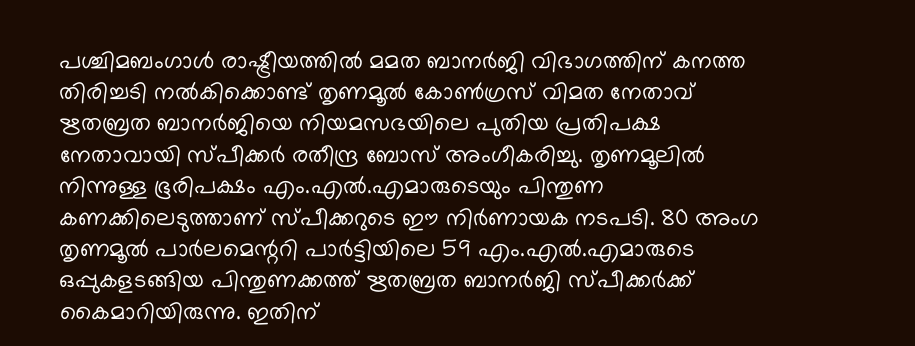പശ്ചിമബംഗാൾ രാഷ്ട്രീയത്തിൽ മമത ബാനർജി വിഭാഗത്തിന് കനത്ത തിരിച്ചടി നൽകിക്കൊണ്ട് തൃണമൂൽ കോൺഗ്രസ് വിമത നേതാവ് ഋതബ്രത ബാനർജിയെ നിയമസഭയിലെ പുതിയ പ്രതിപക്ഷ നേതാവായി സ്പീക്കർ രതീന്ദ്ര ബോസ് അംഗീകരിച്ചു. തൃണമൂലിൽ നിന്നുള്ള ഭൂരിപക്ഷം എം.എൽ.എമാരുടെയും പിന്തുണ കണക്കിലെടുത്താണ് സ്പീക്കറുടെ ഈ നിർണായക നടപടി. 80 അംഗ തൃണമൂൽ പാർലമെന്ററി പാർട്ടിയിലെ 59 എം.എൽ.എമാരുടെ ഒപ്പുകളടങ്ങിയ പിന്തുണക്കത്ത് ഋതബ്രത ബാനർജി സ്പീക്കർക്ക് കൈമാറിയിരുന്നു. ഇതിന്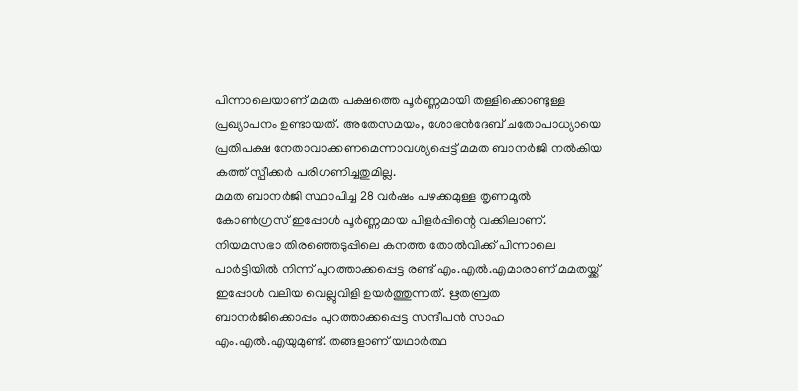പിന്നാലെയാണ് മമത പക്ഷത്തെ പൂർണ്ണമായി തള്ളിക്കൊണ്ടുള്ള പ്രഖ്യാപനം ഉണ്ടായത്. അതേസമയം, ശോഭൻദേബ് ചതോപാധ്യായെ പ്രതിപക്ഷ നേതാവാക്കണമെന്നാവശ്യപ്പെട്ട് മമത ബാനർജി നൽകിയ കത്ത് സ്പീക്കർ പരിഗണിച്ചതുമില്ല.
മമത ബാനർജി സ്ഥാപിച്ച 28 വർഷം പഴക്കമുള്ള തൃണമൂൽ കോൺഗ്രസ് ഇപ്പോൾ പൂർണ്ണമായ പിളർപ്പിന്റെ വക്കിലാണ്. നിയമസഭാ തിരഞ്ഞെടുപ്പിലെ കനത്ത തോൽവിക്ക് പിന്നാലെ പാർട്ടിയിൽ നിന്ന് പുറത്താക്കപ്പെട്ട രണ്ട് എം.എൽ.എമാരാണ് മമതയ്ക്ക് ഇപ്പോൾ വലിയ വെല്ലുവിളി ഉയർത്തുന്നത്. ഋതബ്രത ബാനർജിക്കൊപ്പം പുറത്താക്കപ്പെട്ട സന്ദീപൻ സാഹ എം.എൽ.എയുമുണ്ട്. തങ്ങളാണ് യഥാർത്ഥ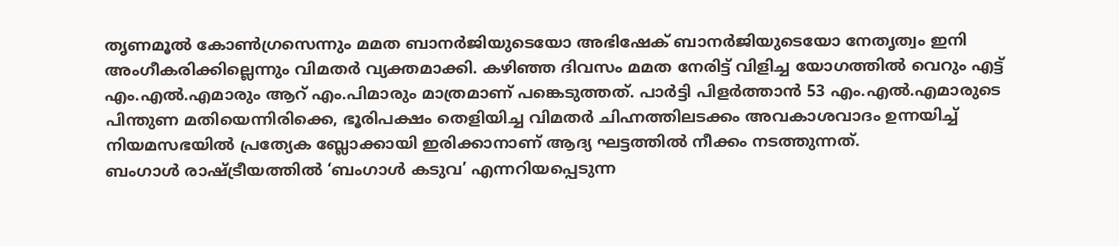തൃണമൂൽ കോൺഗ്രസെന്നും മമത ബാനർജിയുടെയോ അഭിഷേക് ബാനർജിയുടെയോ നേതൃത്വം ഇനി അംഗീകരിക്കില്ലെന്നും വിമതർ വ്യക്തമാക്കി. കഴിഞ്ഞ ദിവസം മമത നേരിട്ട് വിളിച്ച യോഗത്തിൽ വെറും എട്ട് എം.എൽ.എമാരും ആറ് എം.പിമാരും മാത്രമാണ് പങ്കെടുത്തത്. പാർട്ടി പിളർത്താൻ 53 എം.എൽ.എമാരുടെ പിന്തുണ മതിയെന്നിരിക്കെ, ഭൂരിപക്ഷം തെളിയിച്ച വിമതർ ചിഹ്നത്തിലടക്കം അവകാശവാദം ഉന്നയിച്ച് നിയമസഭയിൽ പ്രത്യേക ബ്ലോക്കായി ഇരിക്കാനാണ് ആദ്യ ഘട്ടത്തിൽ നീക്കം നടത്തുന്നത്.
ബംഗാൾ രാഷ്ട്രീയത്തിൽ ‘ബംഗാൾ കടുവ’ എന്നറിയപ്പെടുന്ന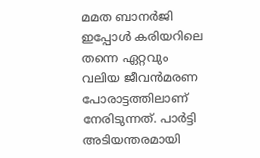മമത ബാനർജി ഇപ്പോൾ കരിയറിലെ തന്നെ ഏറ്റവും വലിയ ജീവൻമരണ പോരാട്ടത്തിലാണ് നേരിടുന്നത്. പാർട്ടി അടിയന്തരമായി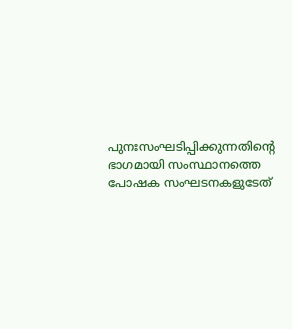പുനഃസംഘടിപ്പിക്കുന്നതിന്റെ ഭാഗമായി സംസ്ഥാനത്തെ പോഷക സംഘടനകളുടേത്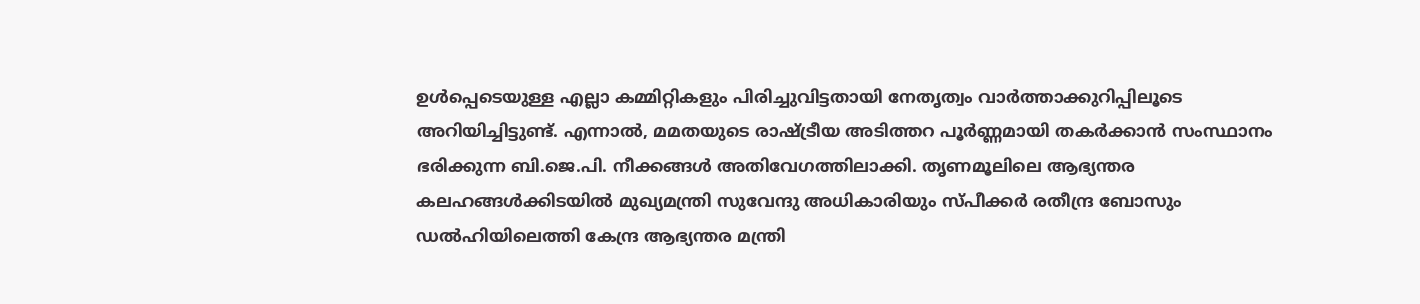ഉൾപ്പെടെയുള്ള എല്ലാ കമ്മിറ്റികളും പിരിച്ചുവിട്ടതായി നേതൃത്വം വാർത്താക്കുറിപ്പിലൂടെ അറിയിച്ചിട്ടുണ്ട്. എന്നാൽ, മമതയുടെ രാഷ്ട്രീയ അടിത്തറ പൂർണ്ണമായി തകർക്കാൻ സംസ്ഥാനം ഭരിക്കുന്ന ബി.ജെ.പി. നീക്കങ്ങൾ അതിവേഗത്തിലാക്കി. തൃണമൂലിലെ ആഭ്യന്തര കലഹങ്ങൾക്കിടയിൽ മുഖ്യമന്ത്രി സുവേന്ദു അധികാരിയും സ്പീക്കർ രതീന്ദ്ര ബോസും ഡൽഹിയിലെത്തി കേന്ദ്ര ആഭ്യന്തര മന്ത്രി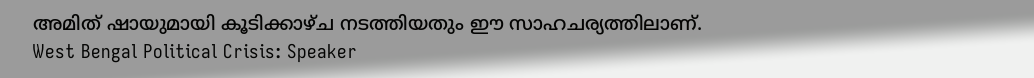അമിത് ഷായുമായി കൂടിക്കാഴ്ച നടത്തിയതും ഈ സാഹചര്യത്തിലാണ്.
West Bengal Political Crisis: Speaker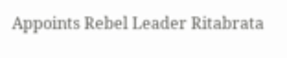Appoints Rebel Leader Ritabrata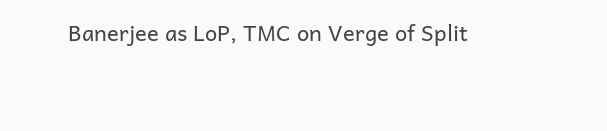Banerjee as LoP, TMC on Verge of Split